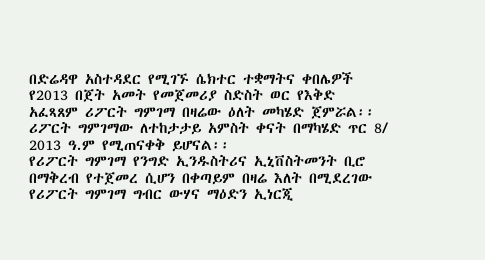በድሬዳዋ አስተዳደር የሚገኙ ሴክተር ተቋማትና ቀበሌዎች የ2013 በጀት አመት የመጀመሪያ ስድስት ወር የእቅድ አፈጻጸም ሪፖርት ግምገማ በዛሬው ዕለት መካሄድ ጀምሯል፡፡
ሪፖርት ግምገማው ለተከታታይ አምስት ቀናት በማካሄድ ጥር 8/ 2013 ዓ.ም የሚጠናቀቅ ይሆናል፡፡
የሪፖርት ግምገማ የንግድ ኢንዱስትሪና ኢኒቨስትመንት ቢሮ በማቅረብ የተጀመረ ሲሆን በቀጣይም በዛሬ እለት በሚደረገው የሪፖርት ግምገማ ግብር ውሃና ማዕድን ኢነርጂ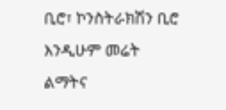ቢሮ፣ ኮንስትራክሽን ቢሮ እንዲሁም መሬት ልማትና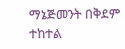ማኔጅመንት በቅደም ተከተል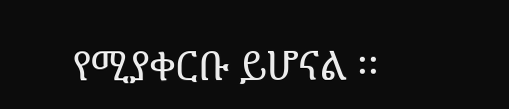የሚያቀርቡ ይሆናል ፡፡